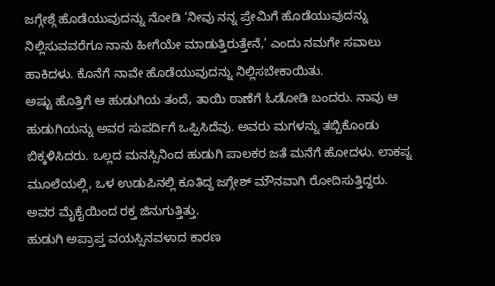ಜಗ್ಗೇಶ್ಗೆ ಹೊಡೆಯುವುದನ್ನು ನೋಡಿ ‘ನೀವು ನನ್ನ ಪ್ರೇಮಿಗೆ ಹೊಡೆಯುವುದನ್ನು ನಿಲ್ಲಿಸುವವರೆಗೂ ನಾನು ಹೀಗೆಯೇ ಮಾಡುತ್ತಿರುತ್ತೇನೆ,’ ಎಂದು ನಮಗೇ ಸವಾಲು ಹಾಕಿದಳು. ಕೊನೆಗೆ ನಾವೇ ಹೊಡೆಯುವುದನ್ನು ನಿಲ್ಲಿಸಬೇಕಾಯಿತು.
ಅಷ್ಟು ಹೊತ್ತಿಗೆ ಆ ಹುಡುಗಿಯ ತಂದೆ, ತಾಯಿ ಠಾಣೆಗೆ ಓಡೋಡಿ ಬಂದರು. ನಾವು ಆ ಹುಡುಗಿಯನ್ನು ಅವರ ಸುಪರ್ದಿಗೆ ಒಪ್ಪಿಸಿದೆವು. ಅವರು ಮಗಳನ್ನು ತಬ್ಬಿಕೊಂಡು ಬಿಕ್ಕಳಿಸಿದರು. ಒಲ್ಲದ ಮನಸ್ಸಿನಿಂದ ಹುಡುಗಿ ಪಾಲಕರ ಜತೆ ಮನೆಗೆ ಹೋದಳು. ಲಾಕಪ್ನ ಮೂಲೆಯಲ್ಲಿ, ಒಳ ಉಡುಪಿನಲ್ಲಿ ಕೂತಿದ್ದ ಜಗ್ಗೇಶ್ ಮೌನವಾಗಿ ರೋದಿಸುತ್ತಿದ್ದರು. ಅವರ ಮೈಕೈಯಿಂದ ರಕ್ತ ಜಿನುಗುತ್ತಿತ್ತು.
ಹುಡುಗಿ ಅಪ್ರಾಪ್ತ ವಯಸ್ಸಿನವಳಾದ ಕಾರಣ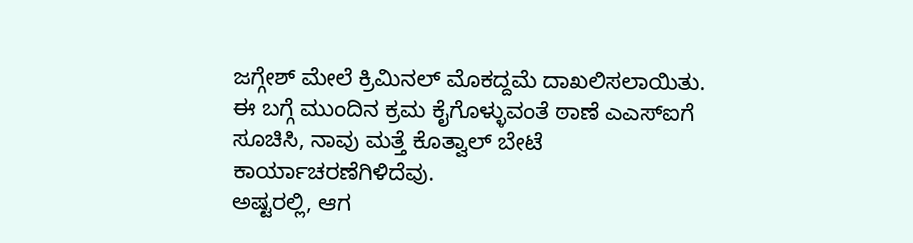ಜಗ್ಗೇಶ್ ಮೇಲೆ ಕ್ರಿಮಿನಲ್ ಮೊಕದ್ದಮೆ ದಾಖಲಿಸಲಾಯಿತು. ಈ ಬಗ್ಗೆ ಮುಂದಿನ ಕ್ರಮ ಕೈಗೊಳ್ಳುವಂತೆ ಠಾಣೆ ಎಎಸ್ಐಗೆ ಸೂಚಿಸಿ, ನಾವು ಮತ್ತೆ ಕೊತ್ವಾಲ್ ಬೇಟೆ ಕಾರ್ಯಾಚರಣೆಗಿಳಿದೆವು.
ಅಷ್ಟರಲ್ಲಿ, ಆಗ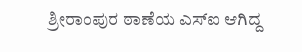ಶ್ರೀರಾಂಪುರ ಠಾಣೆಯ ಎಸ್ಐ ಆಗಿದ್ದ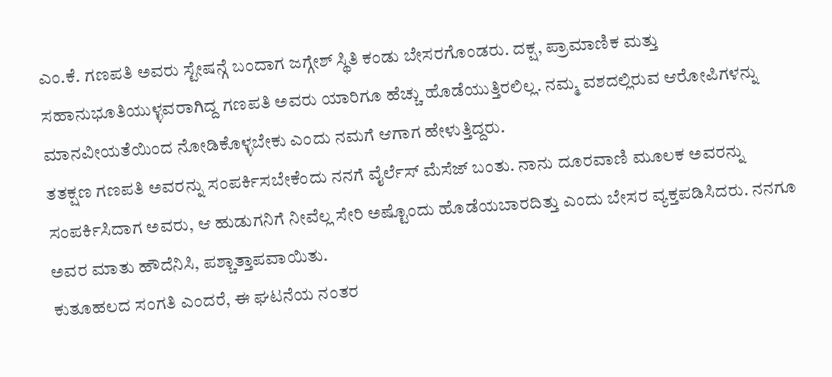ಎಂ.ಕೆ. ಗಣಪತಿ ಅವರು ಸ್ಟೇಷನ್ಗೆ ಬಂದಾಗ ಜಗ್ಗೇಶ್ ಸ್ಥಿತಿ ಕಂಡು ಬೇಸರಗೊಂಡರು. ದಕ್ಷ, ಪ್ರಾಮಾಣಿಕ ಮತ್ತು ಸಹಾನುಭೂತಿಯುಳ್ಳವರಾಗಿದ್ದ ಗಣಪತಿ ಅವರು ಯಾರಿಗೂ ಹೆಚ್ಚು ಹೊಡೆಯುತ್ತಿರಲಿಲ್ಲ. ನಮ್ಮ ವಶದಲ್ಲಿರುವ ಆರೋಪಿಗಳನ್ನು ಮಾನವೀಯತೆಯಿಂದ ನೋಡಿಕೊಳ್ಳಬೇಕು ಎಂದು ನಮಗೆ ಆಗಾಗ ಹೇಳುತ್ತಿದ್ದರು.
ತತಕ್ಷಣ ಗಣಪತಿ ಅವರನ್ನು ಸಂಪರ್ಕಿಸಬೇಕೆಂದು ನನಗೆ ವೈರ್ಲೆಸ್ ಮೆಸೆಜ್ ಬಂತು. ನಾನು ದೂರವಾಣಿ ಮೂಲಕ ಅವರನ್ನು ಸಂಪರ್ಕಿಸಿದಾಗ ಅವರು, ಆ ಹುಡುಗನಿಗೆ ನೀವೆಲ್ಲ ಸೇರಿ ಅಷ್ಟೊಂದು ಹೊಡೆಯಬಾರದಿತ್ತು ಎಂದು ಬೇಸರ ವ್ಯಕ್ತಪಡಿಸಿದರು. ನನಗೂ ಅವರ ಮಾತು ಹೌದೆನಿಸಿ, ಪಶ್ಚಾತ್ತಾಪವಾಯಿತು.
ಕುತೂಹಲದ ಸಂಗತಿ ಎಂದರೆ, ಈ ಘಟನೆಯ ನಂತರ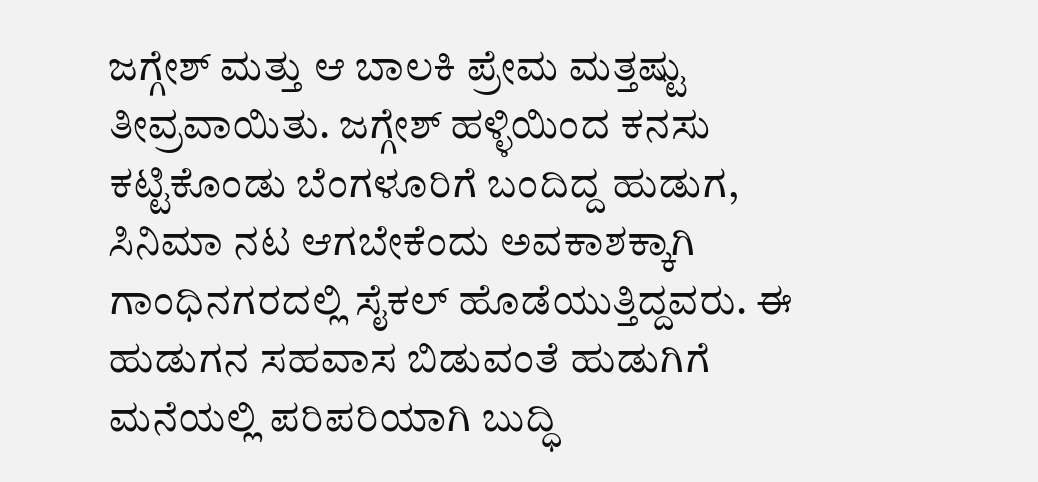ಜಗ್ಗೇಶ್ ಮತ್ತು ಆ ಬಾಲಕಿ ಪ್ರೇಮ ಮತ್ತಷ್ಟು ತೀವ್ರವಾಯಿತು. ಜಗ್ಗೇಶ್ ಹಳ್ಳಿಯಿಂದ ಕನಸು ಕಟ್ಟಿಕೊಂಡು ಬೆಂಗಳೂರಿಗೆ ಬಂದಿದ್ದ ಹುಡುಗ, ಸಿನಿಮಾ ನಟ ಆಗಬೇಕೆಂದು ಅವಕಾಶಕ್ಕಾಗಿ ಗಾಂಧಿನಗರದಲ್ಲಿ ಸೈಕಲ್ ಹೊಡೆಯುತ್ತಿದ್ದವರು. ಈ ಹುಡುಗನ ಸಹವಾಸ ಬಿಡುವಂತೆ ಹುಡುಗಿಗೆ ಮನೆಯಲ್ಲಿ ಪರಿಪರಿಯಾಗಿ ಬುದ್ಧಿ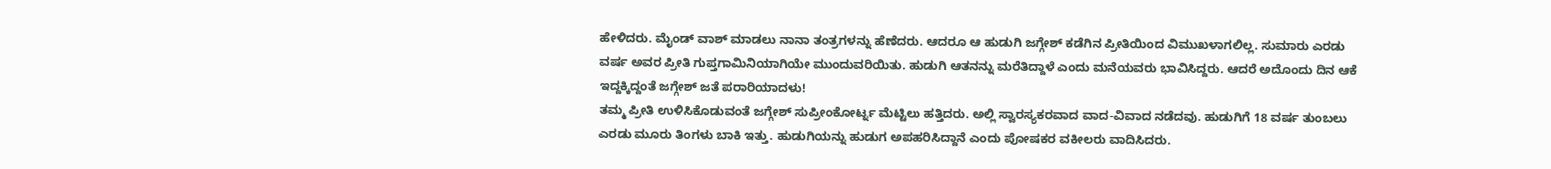ಹೇಳಿದರು. ಮೈಂಡ್ ವಾಶ್ ಮಾಡಲು ನಾನಾ ತಂತ್ರಗಳನ್ನು ಹೆಣೆದರು. ಆದರೂ ಆ ಹುಡುಗಿ ಜಗ್ಗೇಶ್ ಕಡೆಗಿನ ಪ್ರೀತಿಯಿಂದ ವಿಮುಖಳಾಗಲಿಲ್ಲ. ಸುಮಾರು ಎರಡು ವರ್ಷ ಅವರ ಪ್ರೀತಿ ಗುಪ್ತಗಾಮಿನಿಯಾಗಿಯೇ ಮುಂದುವರಿಯಿತು. ಹುಡುಗಿ ಆತನನ್ನು ಮರೆತಿದ್ದಾಳೆ ಎಂದು ಮನೆಯವರು ಭಾವಿಸಿದ್ದರು. ಆದರೆ ಅದೊಂದು ದಿನ ಆಕೆ ಇದ್ದಕ್ಕಿದ್ದಂತೆ ಜಗ್ಗೇಶ್ ಜತೆ ಪರಾರಿಯಾದಳು!
ತಮ್ಮ ಪ್ರೀತಿ ಉಳಿಸಿಕೊಡುವಂತೆ ಜಗ್ಗೇಶ್ ಸುಪ್ರೀಂಕೋರ್ಟ್ನ ಮೆಟ್ಟಿಲು ಹತ್ತಿದರು. ಅಲ್ಲಿ ಸ್ವಾರಸ್ಯಕರವಾದ ವಾದ-ವಿವಾದ ನಡೆದವು. ಹುಡುಗಿಗೆ 18 ವರ್ಷ ತುಂಬಲು ಎರಡು ಮೂರು ತಿಂಗಳು ಬಾಕಿ ಇತ್ತು. ಹುಡುಗಿಯನ್ನು ಹುಡುಗ ಅಪಹರಿಸಿದ್ದಾನೆ ಎಂದು ಪೋಷಕರ ವಕೀಲರು ವಾದಿಸಿದರು.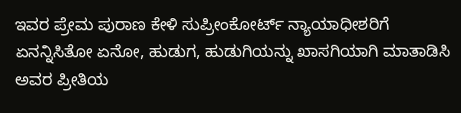ಇವರ ಪ್ರೇಮ ಪುರಾಣ ಕೇಳಿ ಸುಪ್ರೀಂಕೋರ್ಟ್ ನ್ಯಾಯಾಧೀಶರಿಗೆ ಏನನ್ನಿಸಿತೋ ಏನೋ, ಹುಡುಗ, ಹುಡುಗಿಯನ್ನು ಖಾಸಗಿಯಾಗಿ ಮಾತಾಡಿಸಿ ಅವರ ಪ್ರೀತಿಯ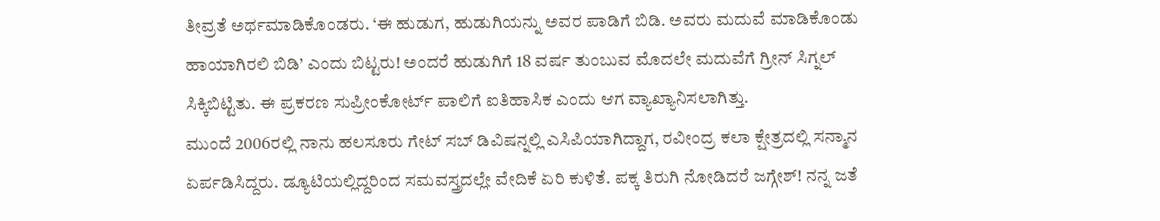ತೀವ್ರತೆ ಅರ್ಥಮಾಡಿಕೊಂಡರು. ‘ಈ ಹುಡುಗ, ಹುಡುಗಿಯನ್ನು ಅವರ ಪಾಡಿಗೆ ಬಿಡಿ. ಅವರು ಮದುವೆ ಮಾಡಿಕೊಂಡು ಹಾಯಾಗಿರಲಿ ಬಿಡಿ’ ಎಂದು ಬಿಟ್ಟರು! ಅಂದರೆ ಹುಡುಗಿಗೆ 18 ವರ್ಷ ತುಂಬುವ ಮೊದಲೇ ಮದುವೆಗೆ ಗ್ರೀನ್ ಸಿಗ್ನಲ್ ಸಿಕ್ಕಿಬಿಟ್ಟಿತು. ಈ ಪ್ರಕರಣ ಸುಪ್ರೀಂಕೋರ್ಟ್ ಪಾಲಿಗೆ ಐತಿಹಾಸಿಕ ಎಂದು ಆಗ ವ್ಯಾಖ್ಯಾನಿಸಲಾಗಿತ್ತು.
ಮುಂದೆ 2006ರಲ್ಲಿ ನಾನು ಹಲಸೂರು ಗೇಟ್ ಸಬ್ ಡಿವಿಷನ್ನಲ್ಲಿ ಎಸಿಪಿಯಾಗಿದ್ದಾಗ, ರವೀಂದ್ರ ಕಲಾ ಕ್ಷೇತ್ರದಲ್ಲಿ ಸನ್ಮಾನ ಏರ್ಪಡಿಸಿದ್ದರು. ಡ್ಯೂಟಿಯಲ್ಲಿದ್ದರಿಂದ ಸಮವಸ್ತ್ರದಲ್ಲೇ ವೇದಿಕೆ ಏರಿ ಕುಳಿತೆ. ಪಕ್ಕ ತಿರುಗಿ ನೋಡಿದರೆ ಜಗ್ಗೇಶ್! ನನ್ನ ಜತೆ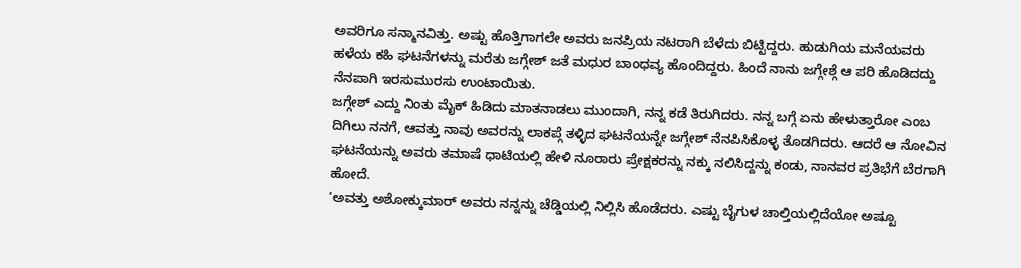ಅವರಿಗೂ ಸನ್ಮಾನವಿತ್ತು. ಅಷ್ಟು ಹೊತ್ತಿಗಾಗಲೇ ಅವರು ಜನಪ್ರಿಯ ನಟರಾಗಿ ಬೆಳೆದು ಬಿಟ್ಟಿದ್ದರು. ಹುಡುಗಿಯ ಮನೆಯವರು ಹಳೆಯ ಕಹಿ ಘಟನೆಗಳನ್ನು ಮರೆತು ಜಗ್ಗೇಶ್ ಜತೆ ಮಧುರ ಬಾಂಧವ್ಯ ಹೊಂದಿದ್ದರು. ಹಿಂದೆ ನಾನು ಜಗ್ಗೇಶ್ಗೆ ಆ ಪರಿ ಹೊಡಿದದ್ದು ನೆನಪಾಗಿ ಇರಸುಮುರಸು ಉಂಟಾಯಿತು.
ಜಗ್ಗೇಶ್ ಎದ್ದು ನಿಂತು ಮೈಕ್ ಹಿಡಿದು ಮಾತನಾಡಲು ಮುಂದಾಗಿ, ನನ್ನ ಕಡೆ ತಿರುಗಿದರು. ನನ್ನ ಬಗ್ಗೆ ಏನು ಹೇಳುತ್ತಾರೋ ಎಂಬ ದಿಗಿಲು ನನಗೆ, ಆವತ್ತು ನಾವು ಅವರನ್ನು ಲಾಕಪ್ಗೆ ತಳ್ಳಿದ ಘಟನೆಯನ್ನೇ ಜಗ್ಗೇಶ್ ನೆನಪಿಸಿಕೊಳ್ಳ ತೊಡಗಿದರು. ಆದರೆ ಆ ನೋವಿನ ಘಟನೆಯನ್ನು ಅವರು ತಮಾಷೆ ಧಾಟಿಯಲ್ಲಿ ಹೇಳಿ ನೂರಾರು ಪ್ರೇಕ್ಷಕರನ್ನು ನಕ್ಕು ನಲಿಸಿದ್ದನ್ನು ಕಂಡು, ನಾನವರ ಪ್ರತಿಭೆಗೆ ಬೆರಗಾಗಿ ಹೋದೆ.
‘ಅವತ್ತು ಅಶೋಕ್ಕುಮಾರ್ ಅವರು ನನ್ನನ್ನು ಚೆಡ್ಡಿಯಲ್ಲಿ ನಿಲ್ಲಿಸಿ ಹೊಡೆದರು. ಎಷ್ಟು ಬೈಗುಳ ಚಾಲ್ತಿಯಲ್ಲಿದೆಯೋ ಅಷ್ಟೂ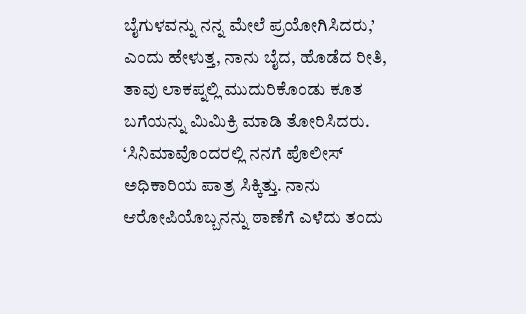ಬೈಗುಳವನ್ನು ನನ್ನ ಮೇಲೆ ಪ್ರಯೋಗಿಸಿದರು,’ ಎಂದು ಹೇಳುತ್ತ, ನಾನು ಬೈದ, ಹೊಡೆದ ರೀತಿ, ತಾವು ಲಾಕಪ್ನಲ್ಲಿ ಮುದುರಿಕೊಂಡು ಕೂತ ಬಗೆಯನ್ನು ಮಿಮಿಕ್ರಿ ಮಾಡಿ ತೋರಿಸಿದರು. ‘ಸಿನಿಮಾವೊಂದರಲ್ಲಿ ನನಗೆ ಪೊಲೀಸ್ ಅಧಿಕಾರಿಯ ಪಾತ್ರ ಸಿಕ್ಕಿತ್ತು. ನಾನು ಆರೋಪಿಯೊಬ್ಬನನ್ನು ಠಾಣೆಗೆ ಎಳೆದು ತಂದು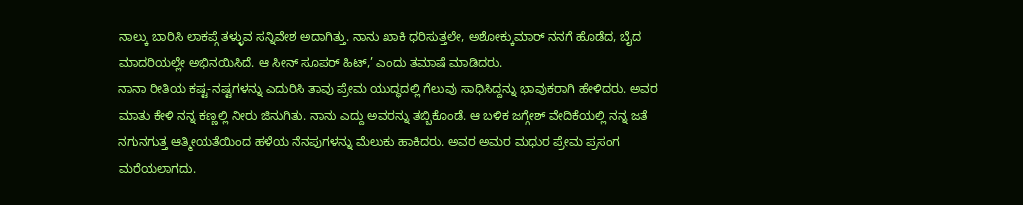ನಾಲ್ಕು ಬಾರಿಸಿ ಲಾಕಪ್ಗೆ ತಳ್ಳುವ ಸನ್ನಿವೇಶ ಅದಾಗಿತ್ತು. ನಾನು ಖಾಕಿ ಧರಿಸುತ್ತಲೇ, ಅಶೋಕ್ಕುಮಾರ್ ನನಗೆ ಹೊಡೆದ, ಬೈದ ಮಾದರಿಯಲ್ಲೇ ಅಭಿನಯಿಸಿದೆ. ಆ ಸೀನ್ ಸೂಪರ್ ಹಿಟ್,’ ಎಂದು ತಮಾಷೆ ಮಾಡಿದರು.
ನಾನಾ ರೀತಿಯ ಕಷ್ಟ-ನಷ್ಟಗಳನ್ನು ಎದುರಿಸಿ ತಾವು ಪ್ರೇಮ ಯುದ್ಧದಲ್ಲಿ ಗೆಲುವು ಸಾಧಿಸಿದ್ದನ್ನು ಭಾವುಕರಾಗಿ ಹೇಳಿದರು. ಅವರ ಮಾತು ಕೇಳಿ ನನ್ನ ಕಣ್ಣಲ್ಲಿ ನೀರು ಜಿನುಗಿತು. ನಾನು ಎದ್ದು ಅವರನ್ನು ತಬ್ಬಿಕೊಂಡೆ. ಆ ಬಳಿಕ ಜಗ್ಗೇಶ್ ವೇದಿಕೆಯಲ್ಲಿ ನನ್ನ ಜತೆ ನಗುನಗುತ್ತ ಆತ್ಮೀಯತೆಯಿಂದ ಹಳೆಯ ನೆನಪುಗಳನ್ನು ಮೆಲುಕು ಹಾಕಿದರು. ಅವರ ಅಮರ ಮಧುರ ಪ್ರೇಮ ಪ್ರಸಂಗ ಮರೆಯಲಾಗದು.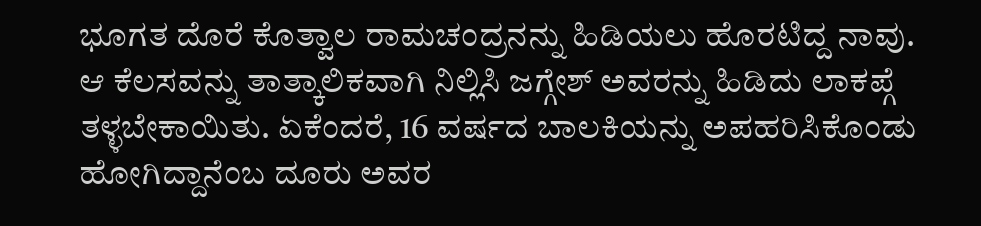ಭೂಗತ ದೊರೆ ಕೊತ್ವಾಲ ರಾಮಚಂದ್ರನನ್ನು ಹಿಡಿಯಲು ಹೊರಟಿದ್ದ ನಾವು. ಆ ಕೆಲಸವನ್ನು ತಾತ್ಕಾಲಿಕವಾಗಿ ನಿಲ್ಲಿಸಿ ಜಗ್ಗೇಶ್ ಅವರನ್ನು ಹಿಡಿದು ಲಾಕಪ್ಗೆ ತಳ್ಳಬೇಕಾಯಿತು. ಏಕೆಂದರೆ, 16 ವರ್ಷದ ಬಾಲಕಿಯನ್ನು ಅಪಹರಿಸಿಕೊಂಡು ಹೋಗಿದ್ದಾನೆಂಬ ದೂರು ಅವರ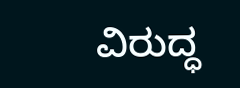ವಿರುದ್ಧ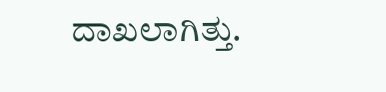ದಾಖಲಾಗಿತ್ತು.